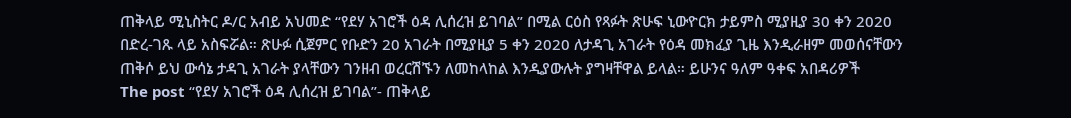ጠቅላይ ሚኒስትር ዶ/ር አብይ አህመድ “የደሃ አገሮች ዕዳ ሊሰረዝ ይገባል” በሚል ርዕስ የጻፉት ጽሁፍ ኒውዮርክ ታይምስ ሚያዚያ 30 ቀን 2020 በድረ-ገጹ ላይ አስፍሯል። ጽሁፉ ሲጀምር የቡድን 20 አገራት በሚያዚያ 5 ቀን 2020 ለታዳጊ አገራት የዕዳ መክፈያ ጊዜ እንዲራዘም መወሰናቸውን ጠቅሶ ይህ ውሳኔ ታዳጊ አገራት ያላቸውን ገንዘብ ወረርሽኙን ለመከላከል እንዲያውሉት ያግዛቸዋል ይላል። ይሁንና ዓለም ዓቀፍ አበዳሪዎች
The post “የደሃ አገሮች ዕዳ ሊሰረዝ ይገባል”- ጠቅላይ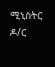ሚኒስትር ዶ/ር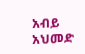አብይ አህመድ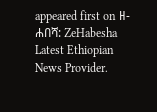appeared first on ዘ-ሐበሻ: ZeHabesha Latest Ethiopian News Provider.